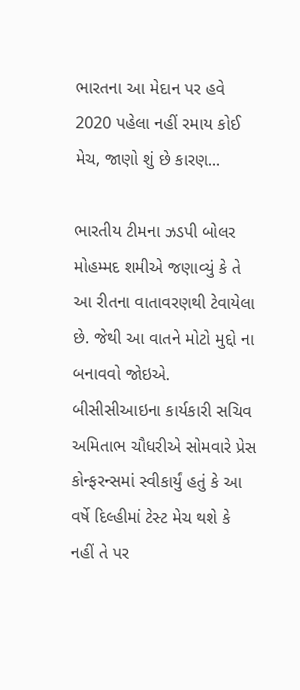ભારતના આ મેદાન પર હવે 2020 પહેલા નહીં રમાય કોઈ મેચ, જાણો શું છે કારણ...

ભારતીય ટીમના ઝડપી બોલર મોહમ્મદ શમીએ જણાવ્યું કે તે આ રીતના વાતાવરણથી ટેવાયેલા છે. જેથી આ વાતને મોટો મુદ્દો ના બનાવવો જોઇએ. બીસીસીઆઇના કાર્યકારી સચિવ અમિતાભ ચૌધરીએ સોમવારે પ્રેસ કોન્ફરન્સમાં સ્વીકાર્યું હતું કે આ વર્ષે દિલ્હીમાં ટેસ્ટ મેચ થશે કે નહીં તે પર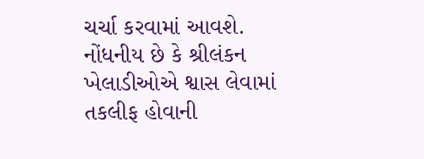ચર્ચા કરવામાં આવશે.
નોંધનીય છે કે શ્રીલંકન ખેલાડીઓએ શ્વાસ લેવામાં તકલીફ હોવાની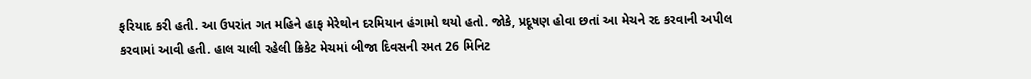ફરિયાદ કરી હતી. આ ઉપરાંત ગત મહિને હાફ મેરેથોન દરમિયાન હંગામો થયો હતો. જોકે, પ્રદૂષણ હોવા છતાં આ મેચને રદ કરવાની અપીલ કરવામાં આવી હતી. હાલ ચાલી રહેલી ક્રિકેટ મેચમાં બીજા દિવસની રમત 26 મિનિટ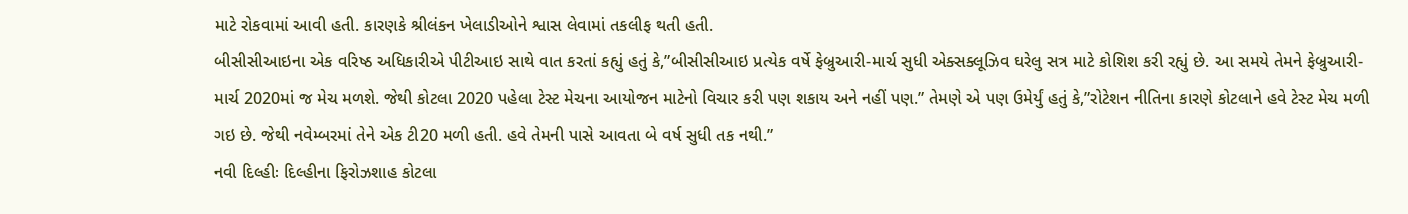માટે રોકવામાં આવી હતી. કારણકે શ્રીલંકન ખેલાડીઓને શ્વાસ લેવામાં તકલીફ થતી હતી.
બીસીસીઆઇના એક વરિષ્ઠ અધિકારીએ પીટીઆઇ સાથે વાત કરતાં કહ્યું હતું કે,”બીસીસીઆઇ પ્રત્યેક વર્ષે ફેબ્રુઆરી-માર્ચ સુધી એક્સક્લૂઝિવ ઘરેલુ સત્ર માટે કોશિશ કરી રહ્યું છે. આ સમયે તેમને ફેબ્રુઆરી-માર્ચ 2020માં જ મેચ મળશે. જેથી કોટલા 2020 પહેલા ટેસ્ટ મેચના આયોજન માટેનો વિચાર કરી પણ શકાય અને નહીં પણ.” તેમણે એ પણ ઉમેર્યું હતું કે,”રોટેશન નીતિના કારણે કોટલાને હવે ટેસ્ટ મેચ મળી ગઇ છે. જેથી નવેમ્બરમાં તેને એક ટી20 મળી હતી. હવે તેમની પાસે આવતા બે વર્ષ સુધી તક નથી.”
નવી દિલ્હીઃ દિલ્હીના ફિરોઝશાહ કોટલા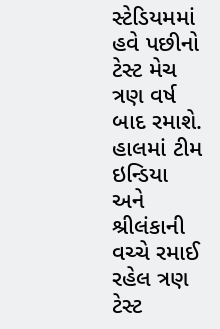સ્ટેડિયમમાં હવે પછીનો ટેસ્ટ મેચ ત્રણ વર્ષ બાદ રમાશે. હાલમાં ટીમ ઇન્ડિયા અને શ્રીલંકાની વચ્ચે રમાઈ રહેલ ત્રણ ટેસ્ટ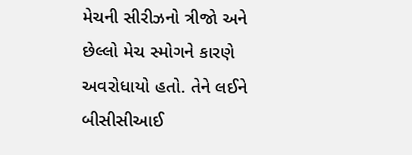મેચની સીરીઝનો ત્રીજો અને છેલ્લો મેચ સ્મોગને કારણે અવરોધાયો હતો. તેને લઈને બીસીસીઆઈ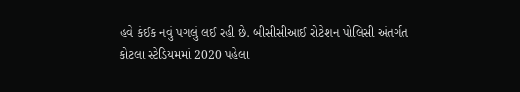હવે કંઈક નવું પગલું લઈ રહી છે. બીસીસીઆઈ રોટેશન પોલિસી અંતર્ગત કોટલા સ્ટેડિયમમાં 2020 પહેલા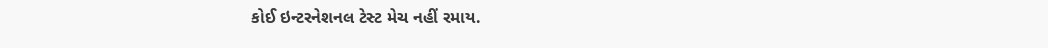કોઈ ઇન્ટરનેશનલ ટેસ્ટ મેચ નહીં રમાય.